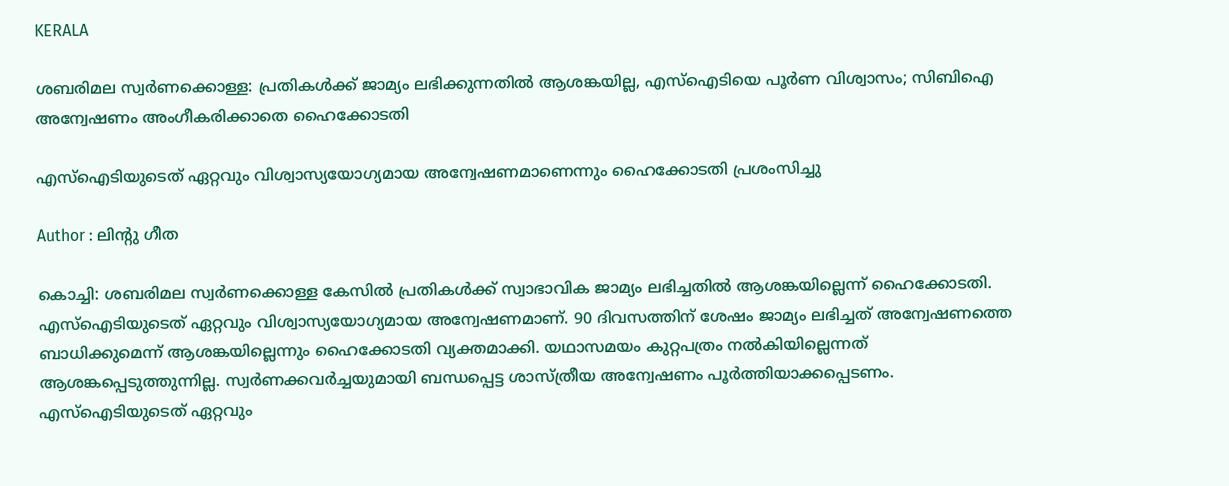KERALA

ശബരിമല സ്വര്‍ണക്കൊള്ള: പ്രതികള്‍ക്ക് ജാമ്യം ലഭിക്കുന്നതിൽ ആശങ്കയില്ല, എസ്‌ഐടിയെ പൂര്‍ണ വിശ്വാസം; സിബിഐ അന്വേഷണം അംഗീകരിക്കാതെ ഹൈക്കോടതി

എസ്‌ഐടിയുടെത് ഏറ്റവും വിശ്വാസ്യയോഗ്യമായ അന്വേഷണമാണെന്നും ഹൈക്കോടതി പ്രശംസിച്ചു

Author : ലിൻ്റു ഗീത

കൊച്ചി: ശബരിമല സ്വര്‍ണക്കൊള്ള കേസിൽ പ്രതികള്‍ക്ക് സ്വാഭാവിക ജാമ്യം ലഭിച്ചതില്‍ ആശങ്കയില്ലെന്ന് ഹൈക്കോടതി. എസ്‌ഐടിയുടെത് ഏറ്റവും വിശ്വാസ്യയോഗ്യമായ അന്വേഷണമാണ്. 90 ദിവസത്തിന് ശേഷം ജാമ്യം ലഭിച്ചത് അന്വേഷണത്തെ ബാധിക്കുമെന്ന് ആശങ്കയില്ലെന്നും ഹൈക്കോടതി വ്യക്തമാക്കി. യഥാസമയം കുറ്റപത്രം നല്‍കിയില്ലെന്നത് ആശങ്കപ്പെടുത്തുന്നില്ല. സ്വര്‍ണക്കവര്‍ച്ചയുമായി ബന്ധപ്പെട്ട ശാസ്ത്രീയ അന്വേഷണം പൂര്‍ത്തിയാക്കപ്പെടണം. എസ്‌ഐടിയുടെത് ഏറ്റവും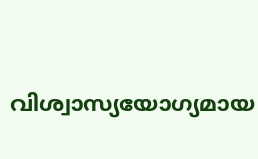വിശ്വാസ്യയോഗ്യമായ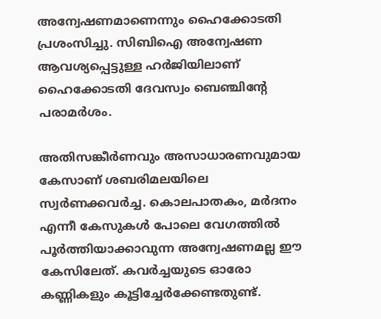അന്വേഷണമാണെന്നും ഹൈക്കോടതി പ്രശംസിച്ചു. സിബിഐ അന്വേഷണ ആവശ്യപ്പെട്ടുള്ള ഹർജിയിലാണ് ഹൈക്കോടതി ദേവസ്വം ബെഞ്ചിന്റേ പരാമര്‍ശം.

അതിസങ്കീര്‍ണവും അസാധാരണവുമായ കേസാണ് ശബരിമലയിലെ സ്വര്‍ണക്കവര്‍ച്ച. കൊലപാതകം, മര്‍ദനം എന്നീ കേസുകൾ പോലെ വേഗത്തില്‍ പൂര്‍ത്തിയാക്കാവുന്ന അന്വേഷണമല്ല ഈ കേസിലേത്. കവര്‍ച്ചയുടെ ഓരോ കണ്ണികളും കൂട്ടിച്ചേര്‍ക്കേണ്ടതുണ്ട്.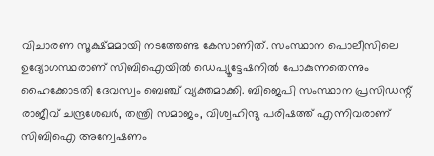വിചാരണ സൂക്ഷ്മമായി നടത്തേണ്ട കേസാണിത്. സംസ്ഥാന പൊലീസിലെ ഉദ്യോഗസ്ഥരാണ് സിബിഐയില്‍ ഡെപ്യൂട്ടേഷനില്‍ പോകുന്നതെന്നും ഹൈക്കോടതി ദേവസ്വം ബെഞ്ച് വ്യക്തമാക്കി. ബിജെപി സംസ്ഥാന പ്രസിഡന്റ് രാജീവ് ചന്ദ്രശേഖര്‍, തന്ത്രി സമാജം, വിശ്വഹിന്ദു പരിഷത്ത് എന്നിവരാണ് സിബിഐ അന്വേഷണം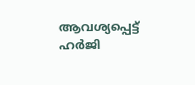ആവശ്യപ്പെട്ട് ഹര്‍ജി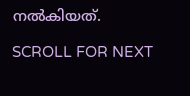നല്‍കിയത്.

SCROLL FOR NEXT